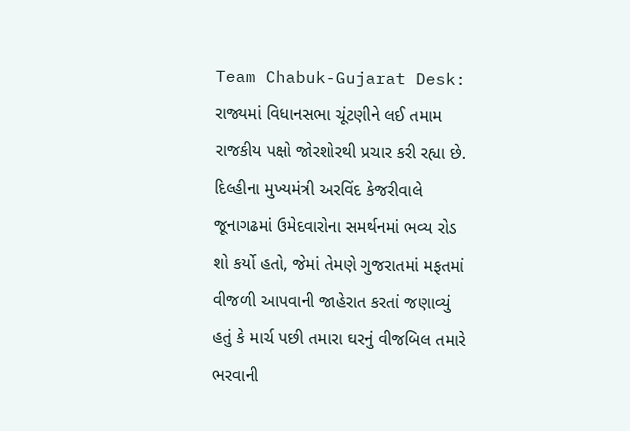Team Chabuk-Gujarat Desk: રાજ્યમાં વિધાનસભા ચૂંટણીને લઈ તમામ રાજકીય પક્ષો જોરશોરથી પ્રચાર કરી રહ્યા છે. દિલ્હીના મુખ્યમંત્રી અરવિંદ કેજરીવાલે જૂનાગઢમાં ઉમેદવારોના સમર્થનમાં ભવ્ય રોડ શો કર્યો હતો, જેમાં તેમણે ગુજરાતમાં મફતમાં વીજળી આપવાની જાહેરાત કરતાં જણાવ્યું હતું કે માર્ચ પછી તમારા ઘરનું વીજબિલ તમારે ભરવાની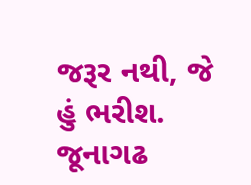જરૂર નથી, જે હું ભરીશ. જૂનાગઢ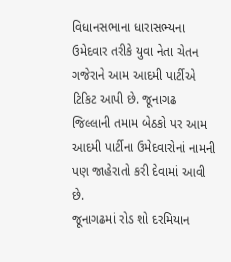વિધાનસભાના ધારાસભ્યના ઉમેદવાર તરીકે યુવા નેતા ચેતન ગજેરાને આમ આદમી પાર્ટીએ ટિકિટ આપી છે. જૂનાગઢ જિલ્લાની તમામ બેઠકો પર આમ આદમી પાર્ટીના ઉમેદવારોનાં નામની પણ જાહેરાતો કરી દેવામાં આવી છે.
જૂનાગઢમાં રોડ શો દરમિયાન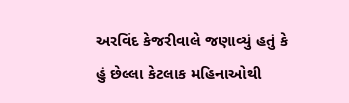અરવિંદ કેજરીવાલે જણાવ્યું હતું કે હું છેલ્લા કેટલાક મહિનાઓથી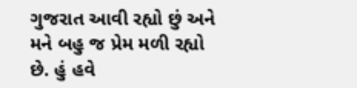ગુજરાત આવી રહ્યો છું અને મને બહુ જ પ્રેમ મળી રહ્યો છે. હું હવે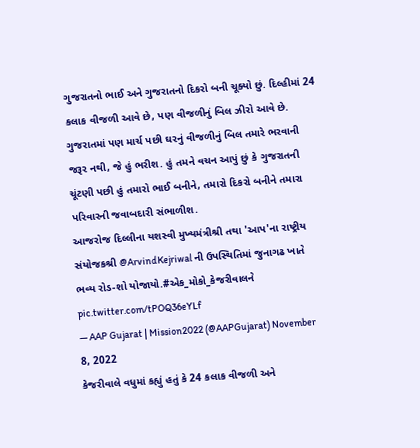ગુજરાતનો ભાઈ અને ગુજરાતનો દિકરો બની ચૂક્યો છું. દિલ્હીમાં 24 કલાક વીજળી આવે છે, પણ વીજળીનું બિલ ઝીરો આવે છે. ગુજરાતમાં પણ માર્ચ પછી ઘરનું વીજળીનું બિલ તમારે ભરવાની જરૂર નથી, જે હું ભરીશ. હું તમને વચન આપું છું કે ગુજરાતની ચૂંટણી પછી હું તમારો ભાઈ બનીને, તમારો દિકરો બનીને તમારા પરિવારની જવાબદારી સંભાળીશ.
આજરોજ દિલ્લીના યશસ્વી મુખ્યમંત્રીશ્રી તથા 'આપ'ના રાષ્ટ્રીય સંયોજકશ્રી @ArvindKejriwal ની ઉપસ્થિતિમાં જુનાગઢ ખાતે ભવ્ય રોડ-શો યોજાયો.#એક_મોકો_કેજરીવાલને pic.twitter.com/tPOQ36eYLf
— AAP Gujarat | Mission2022 (@AAPGujarat) November 8, 2022
કેજરીવાલે વધુમાં કહ્યું હતું કે 24 કલાક વીજળી અને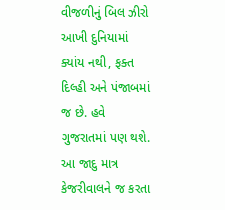વીજળીનું બિલ ઝીરો આખી દુનિયામાં ક્યાંય નથી, ફક્ત દિલ્હી અને પંજાબમાં જ છે. હવે ગુજરાતમાં પણ થશે. આ જાદુ માત્ર કેજરીવાલને જ કરતા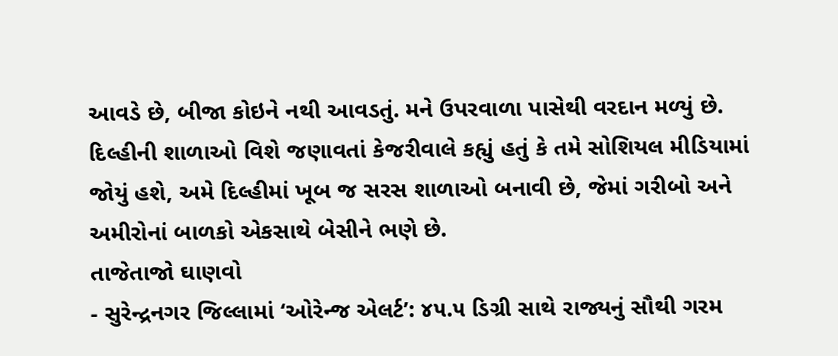આવડે છે, બીજા કોઇને નથી આવડતું. મને ઉપરવાળા પાસેથી વરદાન મળ્યું છે. દિલ્હીની શાળાઓ વિશે જણાવતાં કેજરીવાલે કહ્યું હતું કે તમે સોશિયલ મીડિયામાં જોયું હશે, અમે દિલ્હીમાં ખૂબ જ સરસ શાળાઓ બનાવી છે, જેમાં ગરીબો અને અમીરોનાં બાળકો એકસાથે બેસીને ભણે છે.
તાજેતાજો ઘાણવો
- સુરેન્દ્રનગર જિલ્લામાં ‘ઓરેન્જ એલર્ટ’: ૪૫.૫ ડિગ્રી સાથે રાજ્યનું સૌથી ગરમ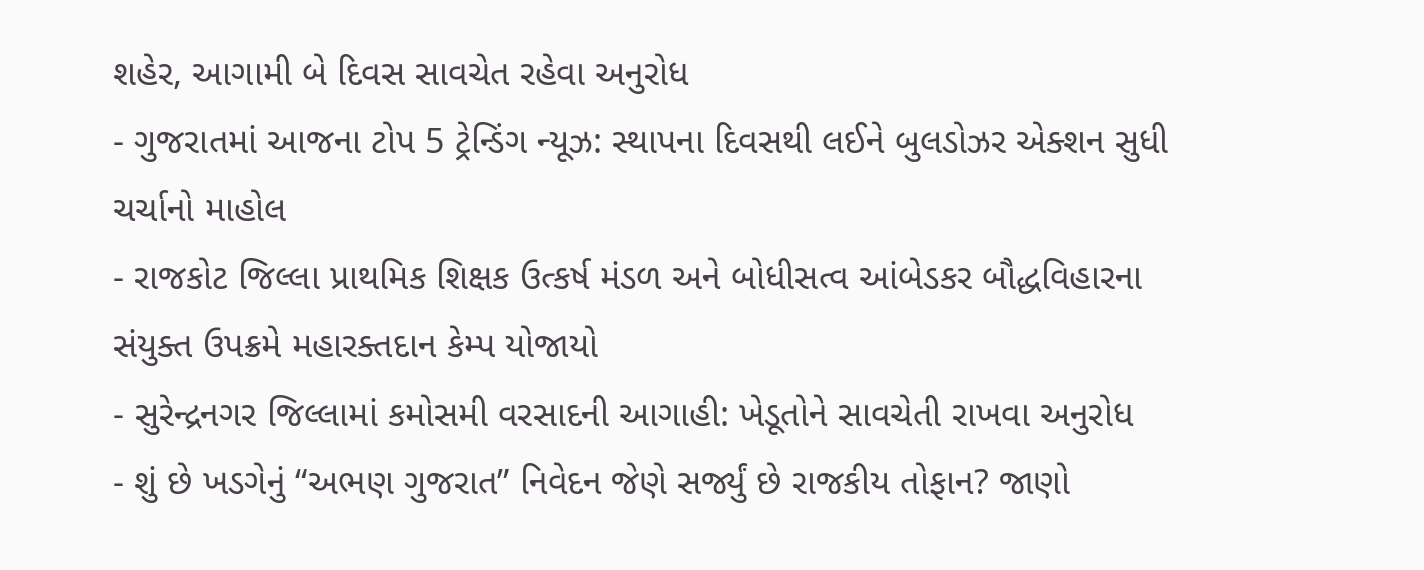શહેર, આગામી બે દિવસ સાવચેત રહેવા અનુરોધ
- ગુજરાતમાં આજના ટોપ 5 ટ્રેન્ડિંગ ન્યૂઝ: સ્થાપના દિવસથી લઈને બુલડોઝર એક્શન સુધી ચર્ચાનો માહોલ
- રાજકોટ જિલ્લા પ્રાથમિક શિક્ષક ઉત્કર્ષ મંડળ અને બોધીસત્વ આંબેડકર બૌદ્ધવિહારના સંયુક્ત ઉપક્રમે મહારક્તદાન કેમ્પ યોજાયો
- સુરેન્દ્રનગર જિલ્લામાં કમોસમી વરસાદની આગાહી: ખેડૂતોને સાવચેતી રાખવા અનુરોધ
- શું છે ખડગેનું “અભણ ગુજરાત” નિવેદન જેણે સર્જ્યું છે રાજકીય તોફાન? જાણો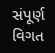સંપૂર્ણ વિગત